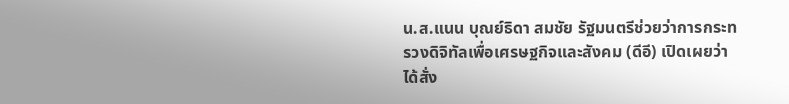น.ส.แนน บุณย์ธิดา สมชัย รัฐมนตรีช่วยว่าการกระทรวงดิจิทัลเพื่อเศรษฐกิจและสังคม (ดีอี) เปิดเผยว่า ได้สั่ง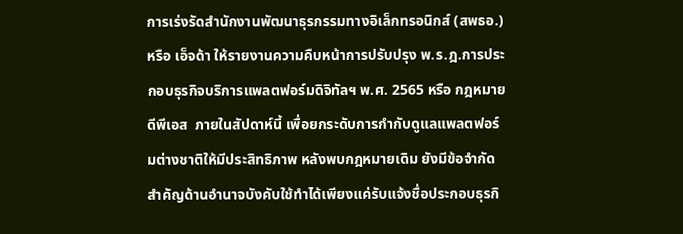การเร่งรัดสำนักงานพัฒนาธุรกรรมทางอิเล็กทรอนิกส์ (สพธอ.) หรือ เอ็จด้า ให้รายงานความคืบหน้าการปรับปรุง พ.ร.ฎ.การประกอบธุรกิจบริการแพลตฟอร์มดิจิทัลฯ พ.ศ. 2565 หรือ กฎหมาย ดีพีเอส  ภายในสัปดาห์นี้ เพื่อยกระดับการกำกับดูแลแพลตฟอร์มต่างชาติให้มีประสิทธิภาพ หลังพบกฎหมายเดิม ยังมีข้อจำกัดสำคัญด้านอำนาจบังคับใช้ทำได้เพียงแค่รับแจ้งชื่อประกอบธุรกิ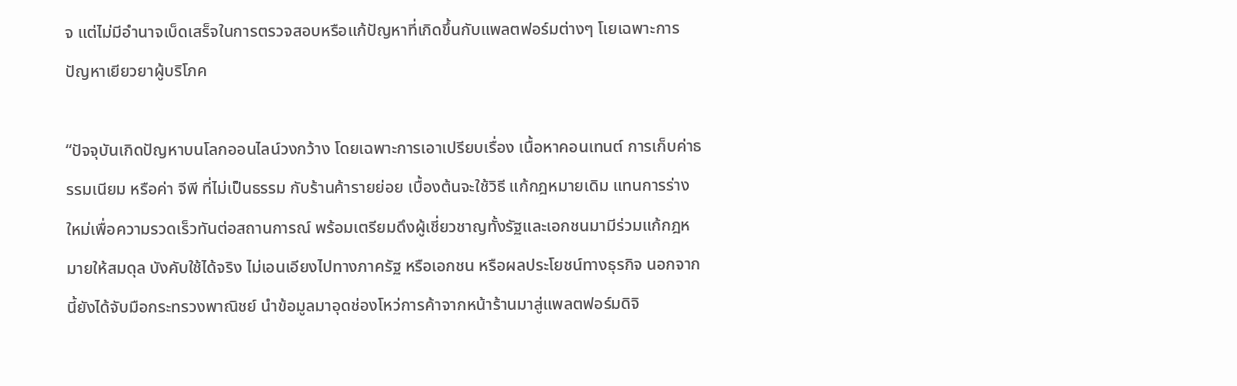จ แต่ไม่มีอำนาจเบ็ดเสร็จในการตรวจสอบหรือแก้ปัญหาที่เกิดขึ้นกับแพลตฟอร์มต่างๆ โเยเฉพาะการปัญหาเยียวยาผู้บริโภค

“ปัจจุบันเกิดปัญหาบนโลกออนไลน์วงกว้าง โดยเฉพาะการเอาเปรียบเรื่อง เนื้อหาคอนเทนต์ การเก็บค่าธรรมเนียม หรือค่า จีพี ที่ไม่เป็นธรรม กับร้านค้ารายย่อย เบื้องต้นจะใช้วิธี แก้กฎหมายเดิม แทนการร่างใหม่เพื่อความรวดเร็วทันต่อสถานการณ์ พร้อมเตรียมดึงผู้เชี่ยวชาญทั้งรัฐและเอกชนมามีร่วมแก้กฎหมายให้สมดุล บังคับใช้ได้จริง ไม่เอนเอียงไปทางภาครัฐ หรือเอกชน หรือผลประโยชน์ทางธุรกิจ นอกจากนี้ยังได้จับมือกระทรวงพาณิชย์ นำข้อมูลมาอุดช่องโหว่การค้าจากหน้าร้านมาสู่แพลตฟอร์มดิจิ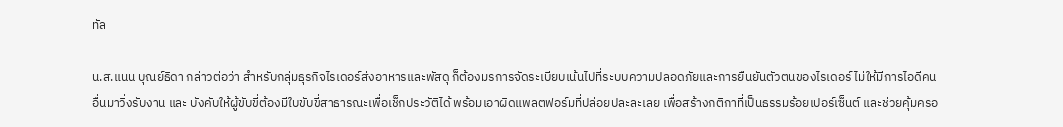ทัล

น.ส.แนน บุณย์ธิดา กล่าวต่อว่า สำหรับกลุ่มธุรกิจไรเดอร์ส่งอาหารและพัสดุ ก็ต้องมรการจัดระเบียบเน้นไปที่ระบบความปลอดภัยและการยืนยันตัวตนของไรเดอร์ ไม่ให้มีการไอดีคนอื่นมาวิ่งรับงาน และ บังคับให้ผู้ขับขี่ต้องมีใบขับขี่สาธารณะเพื่อเช็กประวัติได้ พร้อมเอาผิดแพลตฟอร์มที่ปล่อยปละละเลย เพื่อสร้างกติกาที่เป็นธรรมร้อยเปอร์เซ็นต์ และช่วยคุ้มครอ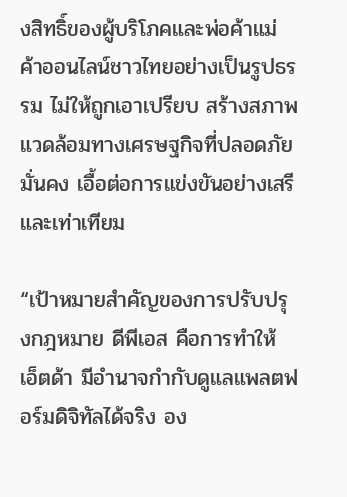งสิทธิ์ของผู้บริโภคและพ่อค้าแม่ค้าออนไลน์ชาวไทยอย่างเป็นรูปธรรม ไม่ให้ถูกเอาเปรียบ สร้างสภาพแวดล้อมทางเศรษฐกิจที่ปลอดภัย มั่นคง เอื้อต่อการแข่งขันอย่างเสรีและเท่าเทียม

“เป้าหมายสำคัญของการปรับปรุงกฎหมาย ดีพีเอส คือการทำให้ เอ็ตด้า มีอำนาจกำกับดูแลแพลตฟอร์มดิจิทัลได้จริง อง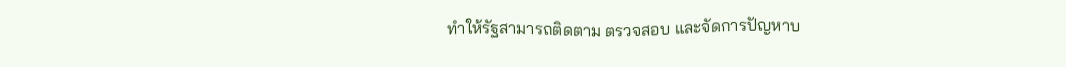ทำให้รัฐสามารถติดตาม ตรวจสอบ และจัดการปัญหาบ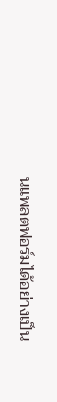นแพลตฟอร์มได้อย่างเป็น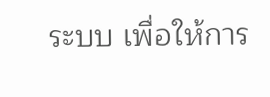ระบบ เพื่อให้การ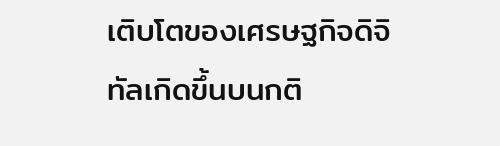เติบโตของเศรษฐกิจดิจิทัลเกิดขึ้นบนกติ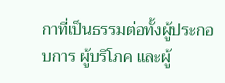กาที่เป็นธรรมต่อทั้งผู้ประกอบการ ผู้บริโภค และผู้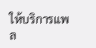ให้บริการแพล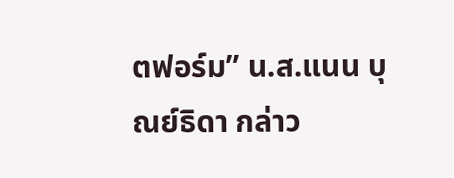ตฟอร์ม” น.ส.แนน บุณย์ธิดา กล่าว